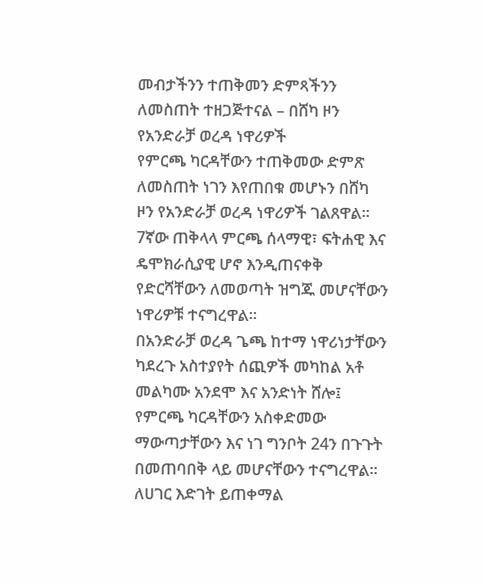መብታችንን ተጠቅመን ድምጻችንን ለመስጠት ተዘጋጅተናል – በሸካ ዞን የአንድራቻ ወረዳ ነዋሪዎች
የምርጫ ካርዳቸውን ተጠቅመው ድምጽ ለመስጠት ነገን እየጠበቁ መሆኑን በሸካ ዞን የአንድራቻ ወረዳ ነዋሪዎች ገልጸዋል።
7ኛው ጠቅላላ ምርጫ ሰላማዊ፣ ፍትሐዊ እና ዴሞክራሲያዊ ሆኖ እንዲጠናቀቅ የድርሻቸውን ለመወጣት ዝግጁ መሆናቸውን ነዋሪዎቹ ተናግረዋል።
በአንድራቻ ወረዳ ጌጫ ከተማ ነዋሪነታቸውን ካደረጉ አስተያየት ሰጪዎች መካከል አቶ መልካሙ አንደሞ እና አንድነት ሸሎ፤ የምርጫ ካርዳቸውን አስቀድመው ማውጣታቸውን እና ነገ ግንቦት 24ን በጉጉት በመጠባበቅ ላይ መሆናቸውን ተናግረዋል።
ለሀገር እድገት ይጠቀማል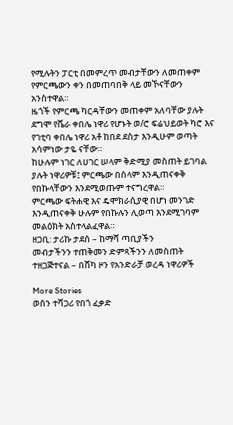የሚሉትን ፓርቲ በመምረጥ መብታቸውን ለመጠቀም የምርጫውን ቀን በመጠባበቅ ላይ መኾናቸውን አንስተዋል።
ዜጎች የምርጫ ካርዳቸውን መጠቀም አለባቸው ያሉት ደግሞ የሼራ ቀበሌ ነዋሪ የሆኑት ወ/ሮ ፍሬህይወት ካሮ እና የገቲባ ቀበሌ ነዋሪ አቶ ከበደ ደስታ እንዲሁም ወጣት አሳምነው ታዬ ናቸው።
ከሁሉም ነገር ለሀገር ሠላም ቅድሚያ መስጠት ይገባል ያሉት ነዋሪዎቹ፤ ምርጫው በሰላም እንዲጠናቀቅ የበኩላቸውን እንደሚወጡም ተናግረዋል።
ምርጫው ፍትሐዊ እና ዴሞክራሲያዊ በሆነ መንገድ እንዲጠናቀቅ ሁሉም የበኩሉን ሊወጣ እንደሚገባም መልዕክት አስተላልፈዋል።
ዘጋቢ: ታሪኩ ታደሰ – ከማሻ ጣቢያችን
መብታችንን ተጠቅመን ድምጻችንን ለመስጠት ተዘጋጅተናል – በሸካ ዞን የአንድራቻ ወረዳ ነዋሪዎች

More Stories
ወሰን ተሻጋሪ የበጎ ፈቃድ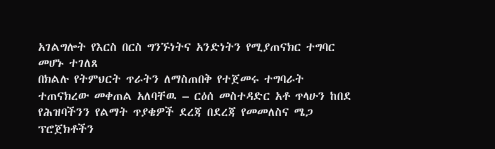አገልግሎት የእርስ በርስ ግንኙነትና አንድነትን የሚያጠናክር ተግባር መሆኑ ተገለጸ
በክልሉ የትምህርት ጥራትን ለማስጠበቅ የተጀመሩ ተግባራት ተጠናክረው መቀጠል አለባቸዉ – ርዕሰ መስተዳድር አቶ ጥላሁን ከበደ
የሕዝባችንን የልማት ጥያቄዎች ደረጃ በደረጃ የመመለስና ሜጋ ፕሮጀክቶችን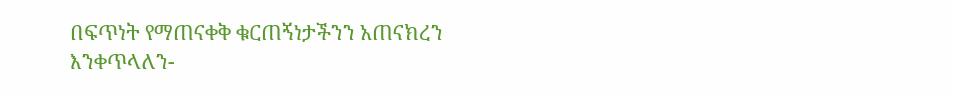በፍጥነት የማጠናቀቅ ቁርጠኝነታችንን አጠናክረን እንቀጥላለን-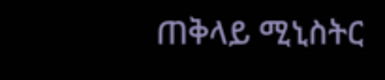ጠቅላይ ሚኒስትር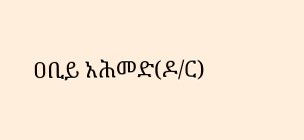ዐቢይ አሕመድ(ዶ/ር)